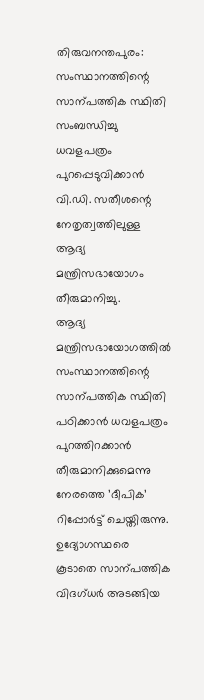തിരുവനന്തപുരം: സംസ്ഥാനത്തിന്റെ സാന്പത്തിക സ്ഥിതി സംബന്ധിച്ചു ധവളപത്രം പുറപ്പെടുവിക്കാൻ വി.ഡി. സതീശന്റെ നേതൃത്വത്തിലുള്ള ആദ്യ മന്ത്രിസഭായോഗം തീരുമാനിച്ചു.
ആദ്യ മന്ത്രിസഭായോഗത്തിൽ സംസ്ഥാനത്തിന്റെ സാന്പത്തിക സ്ഥിതി പഠിക്കാൻ ധവളപത്രം പുറത്തിറക്കാൻ തീരുമാനിക്കുമെന്നു നേരത്തെ ’ദീപിക’ റിപ്പോർട്ട് ചെയ്തിരുന്നു. ഉദ്യോഗസ്ഥരെ കൂടാതെ സാന്പത്തിക വിദഗ്ധർ അടങ്ങിയ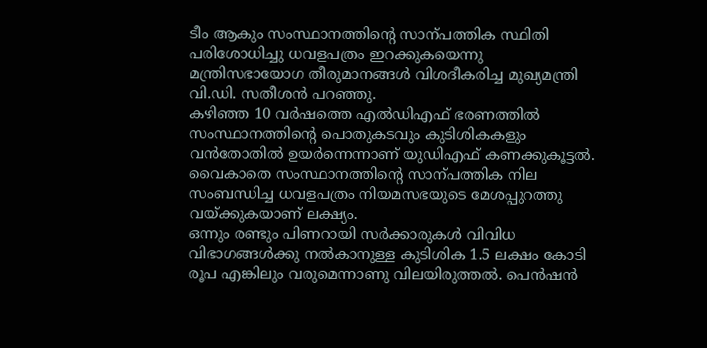ടീം ആകും സംസ്ഥാനത്തിന്റെ സാന്പത്തിക സ്ഥിതി പരിശോധിച്ചു ധവളപത്രം ഇറക്കുകയെന്നു മന്ത്രിസഭായോഗ തീരുമാനങ്ങൾ വിശദീകരിച്ച മുഖ്യമന്ത്രി വി.ഡി. സതീശൻ പറഞ്ഞു.
കഴിഞ്ഞ 10 വർഷത്തെ എൽഡിഎഫ് ഭരണത്തിൽ സംസ്ഥാനത്തിന്റെ പൊതുകടവും കുടിശികകളും വൻതോതിൽ ഉയർന്നെന്നാണ് യുഡിഎഫ് കണക്കുകൂട്ടൽ. വൈകാതെ സംസ്ഥാനത്തിന്റെ സാന്പത്തിക നില സംബന്ധിച്ച ധവളപത്രം നിയമസഭയുടെ മേശപ്പുറത്തു വയ്ക്കുകയാണ് ലക്ഷ്യം.
ഒന്നും രണ്ടും പിണറായി സർക്കാരുകൾ വിവിധ വിഭാഗങ്ങൾക്കു നൽകാനുള്ള കുടിശിക 1.5 ലക്ഷം കോടി രൂപ എങ്കിലും വരുമെന്നാണു വിലയിരുത്തൽ. പെൻഷൻ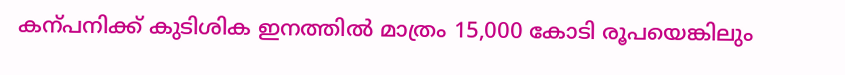കന്പനിക്ക് കുടിശിക ഇനത്തിൽ മാത്രം 15,000 കോടി രൂപയെങ്കിലും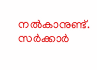നൽകാനുണ്ട്.
സർക്കാർ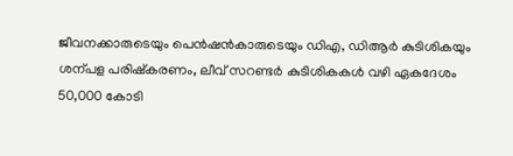ജീവനക്കാരുടെയും പെൻഷൻകാരുടെയും ഡിഎ, ഡിആർ കുടിശികയും ശന്പള പരിഷ്കരണം, ലീവ് സറണ്ടർ കുടിശികകൾ വഴി ഏകദേശം 50,000 കോടി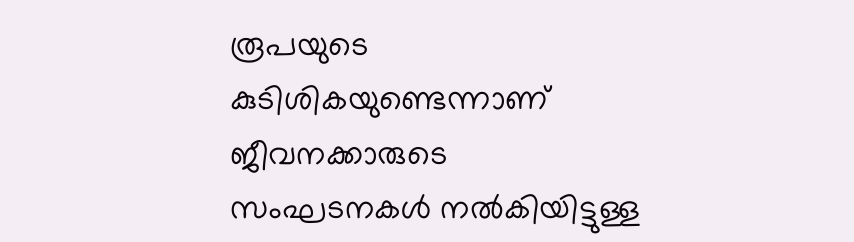രൂപയുടെ കുടിശികയുണ്ടെന്നാണ് ജീവനക്കാരുടെ സംഘടനകൾ നൽകിയിട്ടുള്ള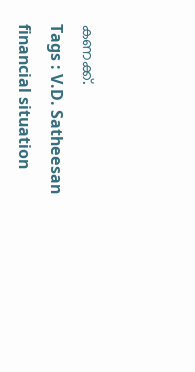കണക്ക്.
Tags : V.D. Satheesan financial situation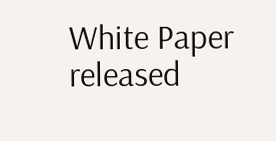White Paper released